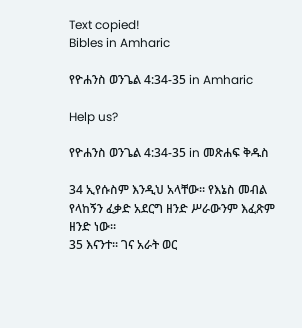Text copied!
Bibles in Amharic

የዮሐንስ ወንጌል 4:34-35 in Amharic

Help us?

የዮሐንስ ወንጌል 4:34-35 in መጽሐፍ ቅዱስ

34 ኢየሱስም እንዲህ አላቸው። የእኔስ መብል የላከኝን ፈቃድ አደርግ ዘንድ ሥራውንም እፈጽም ዘንድ ነው።
35 እናንተ። ገና አራት ወር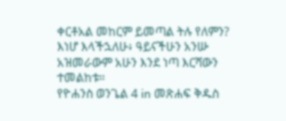ቀርቶአል መከርም ይመጣል ትሉ የለምን? እነሆ እላችኋለሁ፥ ዓይናችሁን አንሡ አዝመራውም አሁን እንደ ነጣ እርሻውን ተመልከቱ።
የዮሐንስ ወንጌል 4 in መጽሐፍ ቅዱስ